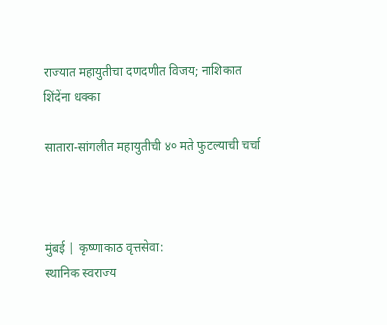राज्यात महायुतीचा दणदणीत विजय; नाशिकात शिंदेंना धक्का

सातारा-सांगलीत महायुतीची ४० मते फुटल्याची चर्चा



मुंबई | कृष्णाकाठ वृत्तसेवा:
स्थानिक स्वराज्य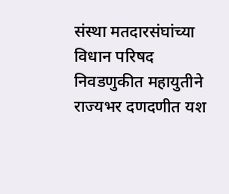संस्था मतदारसंघांच्या विधान परिषद निवडणुकीत महायुतीने राज्यभर दणदणीत यश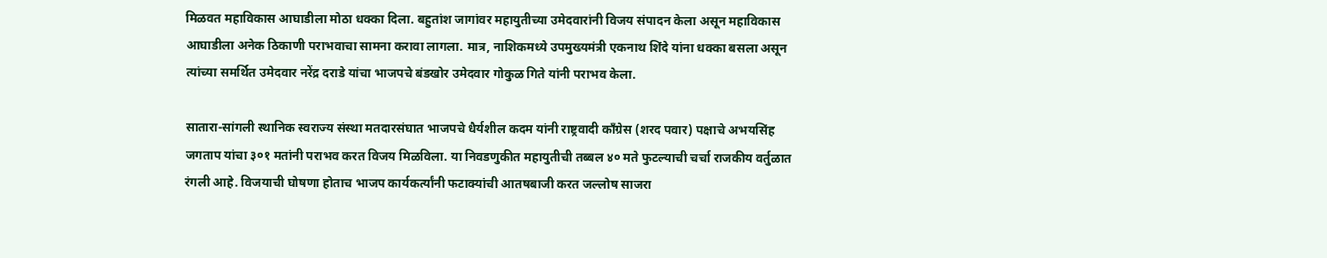मिळवत महाविकास आघाडीला मोठा धक्का दिला. बहुतांश जागांवर महायुतीच्या उमेदवारांनी विजय संपादन केला असून महाविकास आघाडीला अनेक ठिकाणी पराभवाचा सामना करावा लागला. मात्र, नाशिकमध्ये उपमुख्यमंत्री एकनाथ शिंदे यांना धक्का बसला असून त्यांच्या समर्थित उमेदवार नरेंद्र दराडे यांचा भाजपचे बंडखोर उमेदवार गोकुळ गिते यांनी पराभव केला.

सातारा-सांगली स्थानिक स्वराज्य संस्था मतदारसंघात भाजपचे धैर्यशील कदम यांनी राष्ट्रवादी काँग्रेस (शरद पवार) पक्षाचे अभयसिंह जगताप यांचा ३०१ मतांनी पराभव करत विजय मिळविला. या निवडणुकीत महायुतीची तब्बल ४० मते फुटल्याची चर्चा राजकीय वर्तुळात रंगली आहे. विजयाची घोषणा होताच भाजप कार्यकर्त्यांनी फटाक्यांची आतषबाजी करत जल्लोष साजरा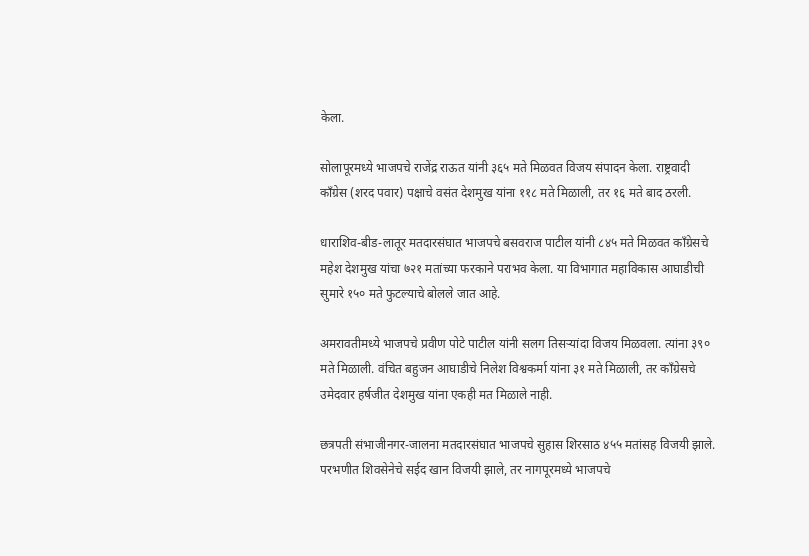केला.

सोलापूरमध्ये भाजपचे राजेंद्र राऊत यांनी ३६५ मते मिळवत विजय संपादन केला. राष्ट्रवादी काँग्रेस (शरद पवार) पक्षाचे वसंत देशमुख यांना ११८ मते मिळाली, तर १६ मते बाद ठरली.

धाराशिव-बीड-लातूर मतदारसंघात भाजपचे बसवराज पाटील यांनी ८४५ मते मिळवत काँग्रेसचे महेश देशमुख यांचा ७२१ मतांच्या फरकाने पराभव केला. या विभागात महाविकास आघाडीची सुमारे १५० मते फुटल्याचे बोलले जात आहे.

अमरावतीमध्ये भाजपचे प्रवीण पोटे पाटील यांनी सलग तिसऱ्यांदा विजय मिळवला. त्यांना ३९० मते मिळाली. वंचित बहुजन आघाडीचे निलेश विश्वकर्मा यांना ३१ मते मिळाली, तर काँग्रेसचे उमेदवार हर्षजीत देशमुख यांना एकही मत मिळाले नाही.

छत्रपती संभाजीनगर-जालना मतदारसंघात भाजपचे सुहास शिरसाठ ४५५ मतांसह विजयी झाले. परभणीत शिवसेनेचे सईद खान विजयी झाले, तर नागपूरमध्ये भाजपचे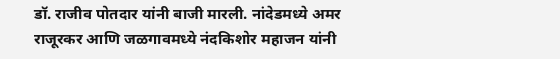डॉ. राजीव पोतदार यांनी बाजी मारली. नांदेडमध्ये अमर राजूरकर आणि जळगावमध्ये नंदकिशोर महाजन यांनी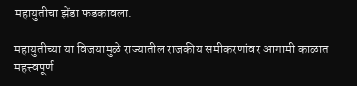महायुतीचा झेंडा फडकावला.

महायुतीच्या या विजयामुळे राज्यातील राजकीय समीकरणांवर आगामी काळात महत्त्वपूर्ण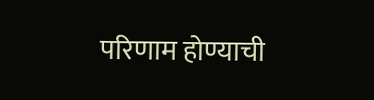परिणाम होण्याची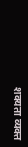शक्यता व्यक्त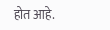होत आहे.